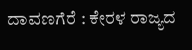ದಾವಣಗೆರೆ : ಕೇರಳ ರಾಜ್ಯದ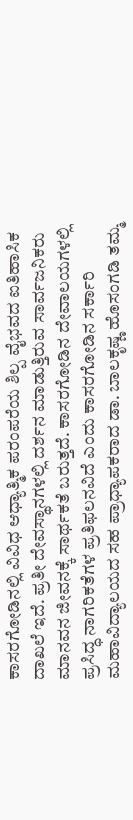ಕಾಸರಗೋಡಿನಲ್ಲಿ ವಿವಿಧ ಆಧ್ಯಾತ್ಮಿಕ ಪರಂಪರೆಯ ಶಿಲ್ಪ ವೈಭವದ ಐತಿಹಾಸಿಕ ದಾಖಲೆ ಇದೆ. ಪ್ರತೀ ದೇವಸ್ಥಾನಗಳಲ್ಲಿ ದರ್ಶನ ಮಾಡುತ್ತಿರುವ ಸಾರ್ವಜನಿಕರು ಮಾನವನ ಜೀವನಕ್ಕೆ ಸಾರ್ಥಕತೆ ಬರುತ್ತದೆ. ಕಾಸರಗೋಡಿನ ದೇವಾಲಯಗಳಲ್ಲಿ ಪ್ರಸಿದ್ಧ ನಾಗರಿಕತೆಗಳ ಪ್ರತಿಫಲನವಿದೆ ಎಂದು ಕಾಸರಗೋಡಿನ ಸರ್ಕಾರಿ ಮಹಾವಿದ್ಯಾಲಯದ ಸಹ ಪ್ರಾಧ್ಯಾಪಕರಾದ ಡಾ. ಬಾಲಕೃಷ್ಣ ಹೊಸಂಗಡಿ ತಮ್ಮ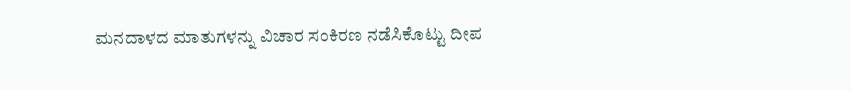ಮನದಾಳದ ಮಾತುಗಳನ್ನು ವಿಚಾರ ಸಂಕಿರಣ ನಡೆಸಿಕೊಟ್ಟು ದೀಪ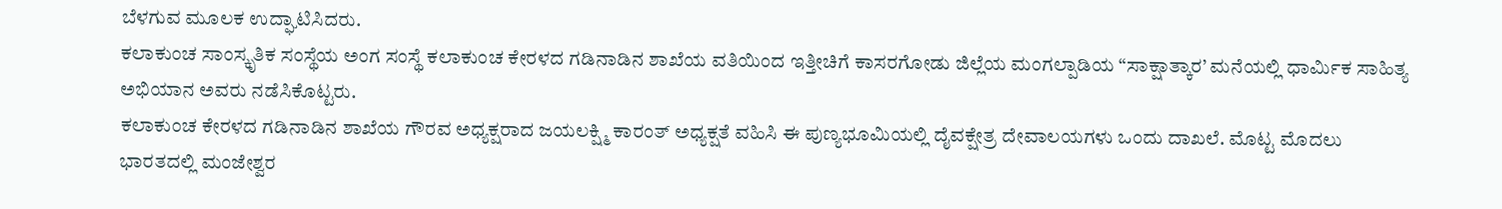ಬೆಳಗುವ ಮೂಲಕ ಉದ್ಘಾಟಿಸಿದರು.
ಕಲಾಕುಂಚ ಸಾಂಸ್ಕೃತಿಕ ಸಂಸ್ಥೆಯ ಅಂಗ ಸಂಸ್ಥೆ ಕಲಾಕುಂಚ ಕೇರಳದ ಗಡಿನಾಡಿನ ಶಾಖೆಯ ವತಿಯಿಂದ ಇತ್ತೀಚಿಗೆ ಕಾಸರಗೋಡು ಜಿಲ್ಲೆಯ ಮಂಗಲ್ಪಾಡಿಯ “ಸಾಕ್ಷಾತ್ಕಾರ’ ಮನೆಯಲ್ಲಿ ಧಾರ್ಮಿಕ ಸಾಹಿತ್ಯ ಅಭಿಯಾನ ಅವರು ನಡೆಸಿಕೊಟ್ಟರು.
ಕಲಾಕುಂಚ ಕೇರಳದ ಗಡಿನಾಡಿನ ಶಾಖೆಯ ಗೌರವ ಅಧ್ಯಕ್ಷರಾದ ಜಯಲಕ್ಷ್ಮಿ ಕಾರಂತ್ ಅಧ್ಯಕ್ಷತೆ ವಹಿಸಿ ಈ ಪುಣ್ಯಭೂಮಿಯಲ್ಲಿ ದೈವಕ್ಷೇತ್ರ ದೇವಾಲಯಗಳು ಒಂದು ದಾಖಲೆ. ಮೊಟ್ಟ ಮೊದಲು ಭಾರತದಲ್ಲಿ ಮಂಜೇಶ್ವರ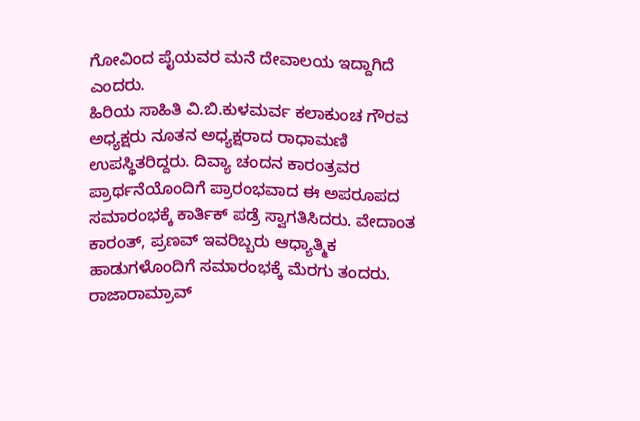ಗೋವಿಂದ ಪೈಯವರ ಮನೆ ದೇವಾಲಯ ಇದ್ದಾಗಿದೆ ಎಂದರು.
ಹಿರಿಯ ಸಾಹಿತಿ ವಿ.ಬಿ.ಕುಳಮರ್ವ ಕಲಾಕುಂಚ ಗೌರವ ಅಧ್ಯಕ್ಷರು ನೂತನ ಅಧ್ಯಕ್ಷರಾದ ರಾಧಾಮಣಿ ಉಪಸ್ಥಿತರಿದ್ದರು. ದಿವ್ಯಾ ಚಂದನ ಕಾರಂತ್ರವರ ಪ್ರಾರ್ಥನೆಯೊಂದಿಗೆ ಪ್ರಾರಂಭವಾದ ಈ ಅಪರೂಪದ ಸಮಾರಂಭಕ್ಕೆ ಕಾರ್ತಿಕ್ ಪಡ್ರೆ ಸ್ವಾಗತಿಸಿದರು. ವೇದಾಂತ ಕಾರಂತ್, ಪ್ರಣವ್ ಇವರಿಬ್ಬರು ಆಧ್ಯಾತ್ಮಿಕ ಹಾಡುಗಳೊಂದಿಗೆ ಸಮಾರಂಭಕ್ಕೆ ಮೆರಗು ತಂದರು. ರಾಜಾರಾಮ್ರಾವ್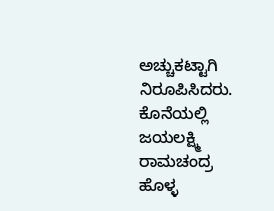ಅಚ್ಚುಕಟ್ಟಾಗಿ ನಿರೂಪಿಸಿದರು. ಕೊನೆಯಲ್ಲಿ ಜಯಲಕ್ಷ್ಮಿ ರಾಮಚಂದ್ರ ಹೊಳ್ಳ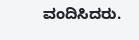ವಂದಿಸಿದರು.